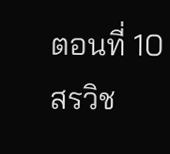ตอนที่ 10
สรวิช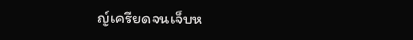ญ์เครียดจนเจ็บห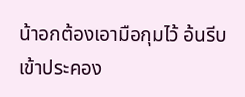น้าอกต้องเอามือกุมไว้ อ้นรีบเข้าประคอง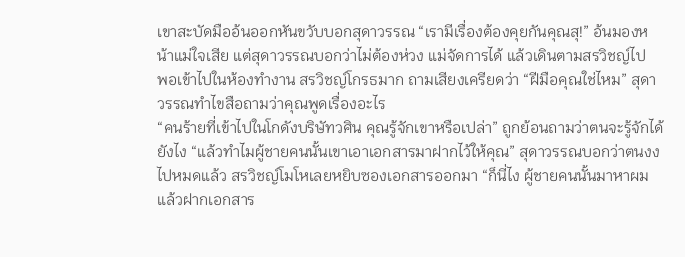เขาสะบัดมืออ้นออกหันขวับบอกสุดาวรรณ “เรามีเรื่องต้องคุยกันคุณสุ!” อ้นมองหน้าแม่ใจเสีย แต่สุดาวรรณบอกว่าไม่ต้องห่วง แม่จัดการได้ แล้วเดินตามสรวิชญ์ไป
พอเข้าไปในห้องทำงาน สรวิชญ์โกรธมาก ถามเสียงเครียดว่า “ฝีมือคุณใช่ไหม” สุดาวรรณทำไขสือถามว่าคุณพูดเรื่องอะไร
“คนร้ายที่เข้าไปในโกดังบริษัทวศิน คุณรู้จักเขาหรือเปล่า” ถูกย้อนถามว่าตนจะรู้จักได้ยังไง “แล้วทำไมผู้ชายคนนั้นเขาเอาเอกสารมาฝากไว้ให้คุณ” สุดาวรรณบอกว่าตนงงไปหมดแล้ว สรวิชญ์โมโหเลยหยิบซองเอกสารออกมา “ก็นี่ไง ผู้ชายคนนั้นมาหาผม แล้วฝากเอกสาร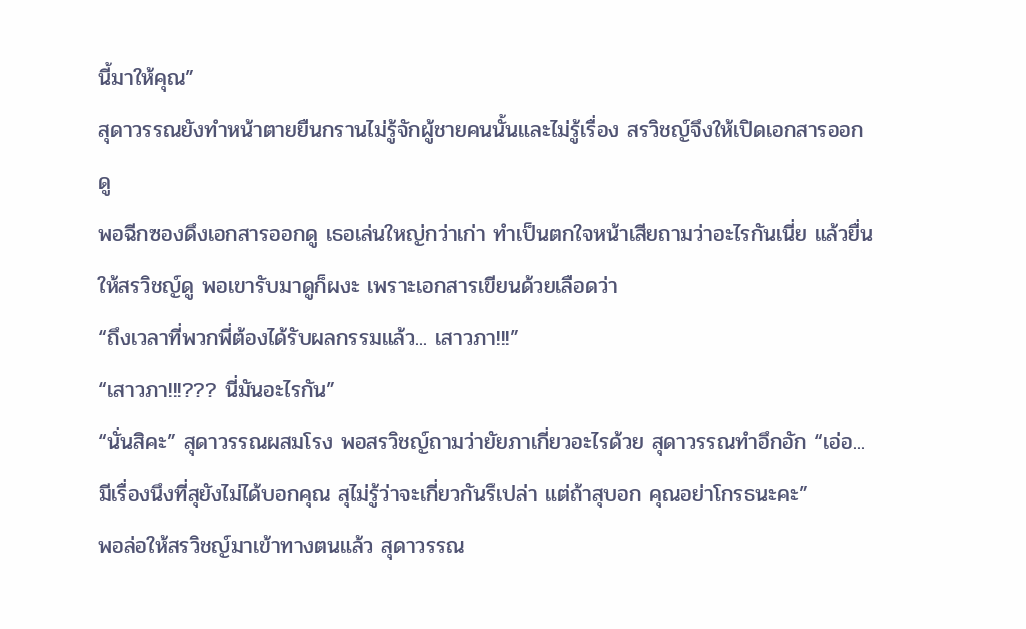นี้มาให้คุณ”
สุดาวรรณยังทำหน้าตายยืนกรานไม่รู้จักผู้ชายคนนั้นและไม่รู้เรื่อง สรวิชญ์จึงให้เปิดเอกสารออกดู
พอฉีกซองดึงเอกสารออกดู เธอเล่นใหญ่กว่าเก่า ทำเป็นตกใจหน้าเสียถามว่าอะไรกันเนี่ย แล้วยื่นให้สรวิชญ์ดู พอเขารับมาดูก็ผงะ เพราะเอกสารเขียนด้วยเลือดว่า
“ถึงเวลาที่พวกพี่ต้องได้รับผลกรรมแล้ว... เสาวภา!!!”
“เสาวภา!!!??? นี่มันอะไรกัน”
“นั่นสิคะ” สุดาวรรณผสมโรง พอสรวิชญ์ถามว่ายัยภาเกี่ยวอะไรด้วย สุดาวรรณทำอึกอัก “เอ่อ...มีเรื่องนึงที่สุยังไม่ได้บอกคุณ สุไม่รู้ว่าจะเกี่ยวกันรึเปล่า แต่ถ้าสุบอก คุณอย่าโกรธนะคะ”
พอล่อให้สรวิชญ์มาเข้าทางตนแล้ว สุดาวรรณ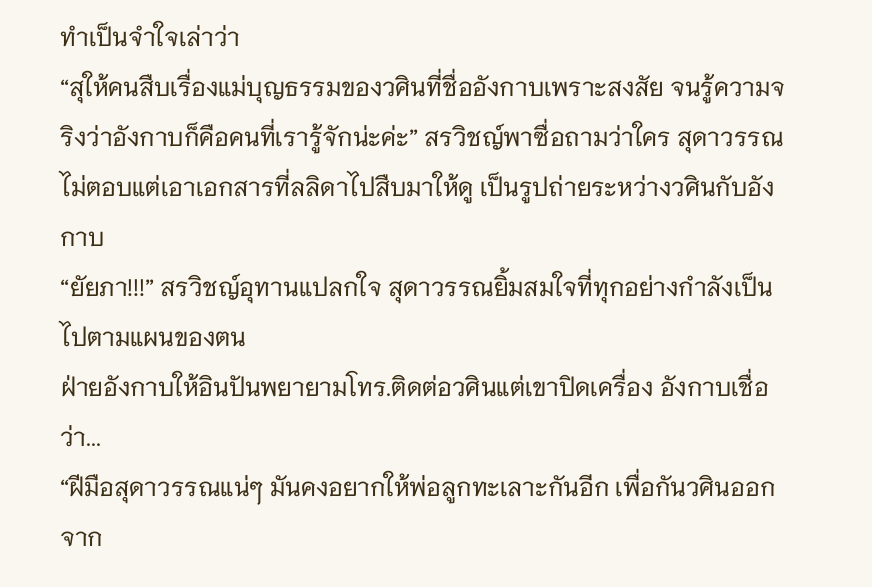ทำเป็นจำใจเล่าว่า
“สุให้คนสืบเรื่องแม่บุญธรรมของวศินที่ชื่ออังกาบเพราะสงสัย จนรู้ความจริงว่าอังกาบก็คือคนที่เรารู้จักน่ะค่ะ” สรวิชญ์พาซื่อถามว่าใคร สุดาวรรณไม่ตอบแต่เอาเอกสารที่ลลิดาไปสืบมาให้ดู เป็นรูปถ่ายระหว่างวศินกับอังกาบ
“ยัยภา!!!” สรวิชญ์อุทานแปลกใจ สุดาวรรณยิ้มสมใจที่ทุกอย่างกำลังเป็นไปตามแผนของตน
ฝ่ายอังกาบให้อินปันพยายามโทร.ติดต่อวศินแต่เขาปิดเครื่อง อังกาบเชื่อว่า...
“ฝีมือสุดาวรรณแน่ๆ มันคงอยากให้พ่อลูกทะเลาะกันอีก เพื่อกันวศินออกจาก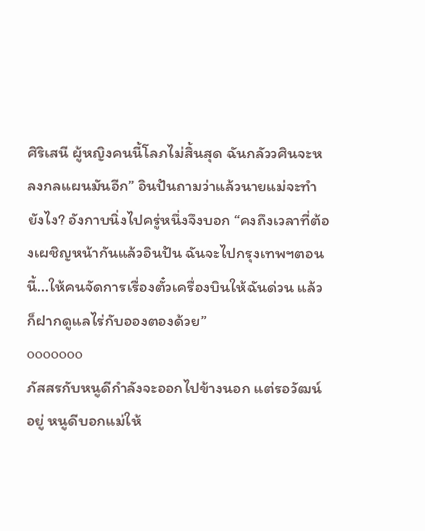ศิริเสนี ผู้หญิงคนนี้โลภไม่สิ้นสุด ฉันกลัววศินจะหลงกลแผนมันอีก” อินปันถามว่าแล้วนายแม่จะทำยังไง? อังกาบนิ่งไปครู่หนึ่งจึงบอก “คงถึงเวลาที่ต้องเผชิญหน้ากันแล้วอินปัน ฉันจะไปกรุงเทพฯตอนนี้...ให้คนจัดการเรื่องตั๋วเครื่องบินให้ฉันด่วน แล้วก็ฝากดูแลไร่กับอองตองด้วย”
ooooooo
ภัสสรกับหนูดีกำลังจะออกไปข้างนอก แต่รอวัฒน์อยู่ หนูดีบอกแม่ให้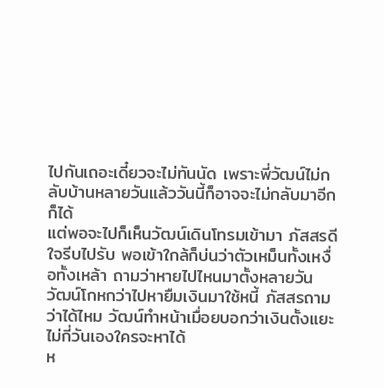ไปกันเถอะเดี๋ยวจะไม่ทันนัด เพราะพี่วัฒน์ไม่กลับบ้านหลายวันแล้ววันนี้ก็อาจจะไม่กลับมาอีกก็ได้
แต่พอจะไปก็เห็นวัฒน์เดินโทรมเข้ามา ภัสสรดีใจรีบไปรับ พอเข้าใกล้ก็บ่นว่าตัวเหม็นทั้งเหงื่อทั้งเหล้า ถามว่าหายไปไหนมาตั้งหลายวัน วัฒน์โกหกว่าไปหายืมเงินมาใช้หนี้ ภัสสรถามว่าได้ไหม วัฒน์ทำหน้าเมื่อยบอกว่าเงินตั้งแยะไม่กี่วันเองใครจะหาได้
ห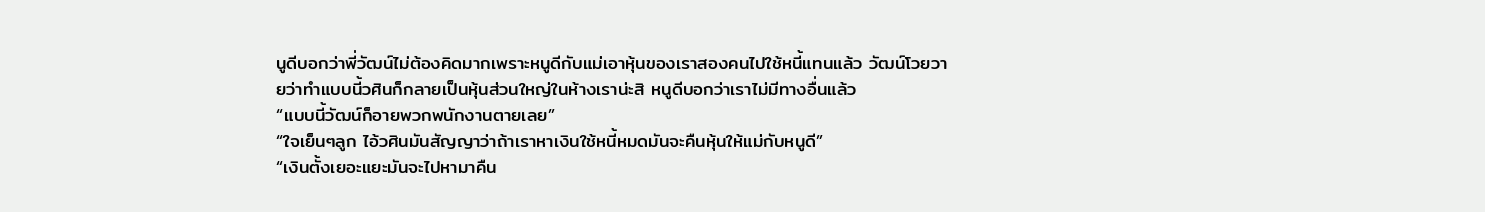นูดีบอกว่าพี่วัฒน์ไม่ต้องคิดมากเพราะหนูดีกับแม่เอาหุ้นของเราสองคนไปใช้หนี้แทนแล้ว วัฒน์โวยวายว่าทำแบบนี้วศินก็กลายเป็นหุ้นส่วนใหญ่ในห้างเราน่ะสิ หนูดีบอกว่าเราไม่มีทางอื่นแล้ว
“แบบนี้วัฒน์ก็อายพวกพนักงานตายเลย”
“ใจเย็นๆลูก ไอ้วศินมันสัญญาว่าถ้าเราหาเงินใช้หนี้หมดมันจะคืนหุ้นให้แม่กับหนูดี”
“เงินตั้งเยอะแยะมันจะไปหามาคืน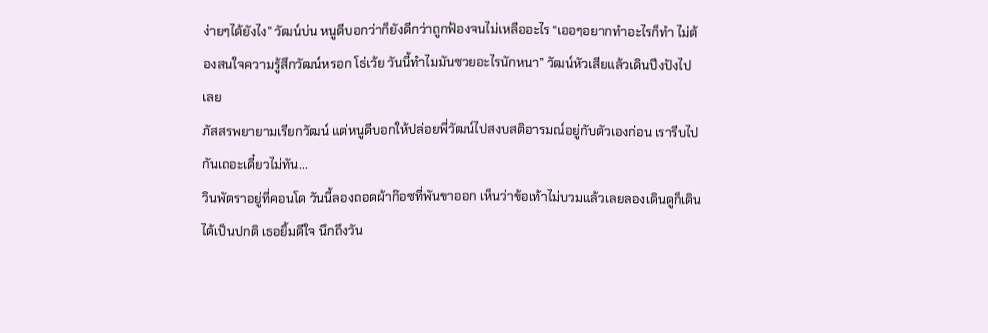ง่ายๆได้ยังไง” วัฒน์บ่น หนูดีบอกว่าก็ยังดีกว่าถูกฟ้องจนไม่เหลืออะไร “เออๆอยากทำอะไรก็ทำ ไม่ต้องสนใจความรู้สึกวัฒน์หรอก โธ่เว้ย วันนี้ทำไมมันซวยอะไรนักหนา” วัฒน์หัวเสียแล้วเดินปึงปังไปเลย
ภัสสรพยายามเรียกวัฒน์ แต่หนูดีบอกให้ปล่อยพี่วัฒน์ไปสงบสติอารมณ์อยู่กับตัวเองก่อน เรารีบไปกันเถอะเดี๋ยวไม่ทัน...
วินพัตราอยู่ที่คอนโด วันนี้ลองถอดผ้าก๊อซที่พันขาออก เห็นว่าข้อเท้าไม่บวมแล้วเลยลองเดินดูก็เดินได้เป็นปกติ เธอยิ้มดีใจ นึกถึงวัน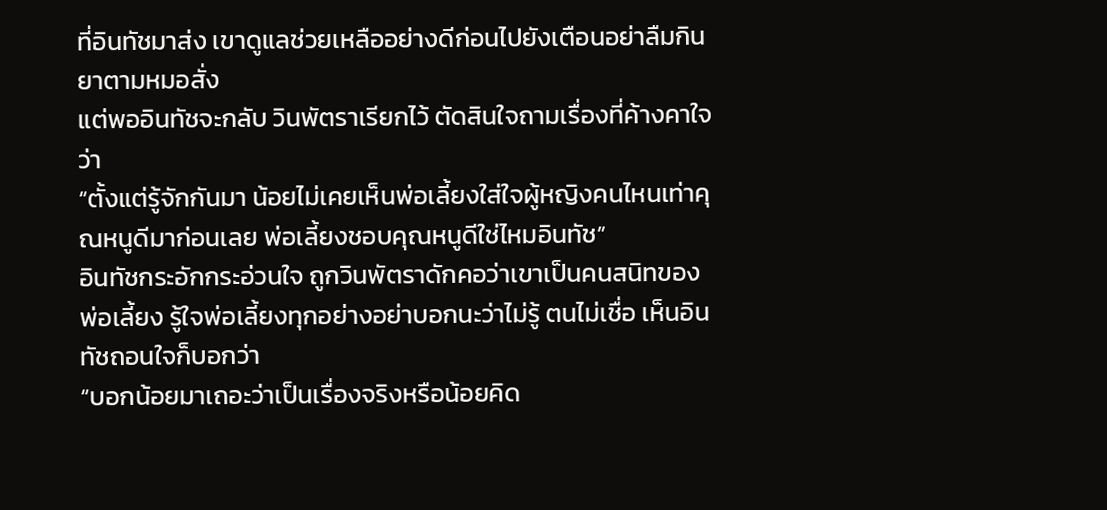ที่อินทัชมาส่ง เขาดูแลช่วยเหลืออย่างดีก่อนไปยังเตือนอย่าลืมกินยาตามหมอสั่ง
แต่พออินทัชจะกลับ วินพัตราเรียกไว้ ตัดสินใจถามเรื่องที่ค้างคาใจว่า
“ตั้งแต่รู้จักกันมา น้อยไม่เคยเห็นพ่อเลี้ยงใส่ใจผู้หญิงคนไหนเท่าคุณหนูดีมาก่อนเลย พ่อเลี้ยงชอบคุณหนูดีใช่ไหมอินทัช”
อินทัชกระอักกระอ่วนใจ ถูกวินพัตราดักคอว่าเขาเป็นคนสนิทของพ่อเลี้ยง รู้ใจพ่อเลี้ยงทุกอย่างอย่าบอกนะว่าไม่รู้ ตนไม่เชื่อ เห็นอินทัชถอนใจก็บอกว่า
“บอกน้อยมาเถอะว่าเป็นเรื่องจริงหรือน้อยคิด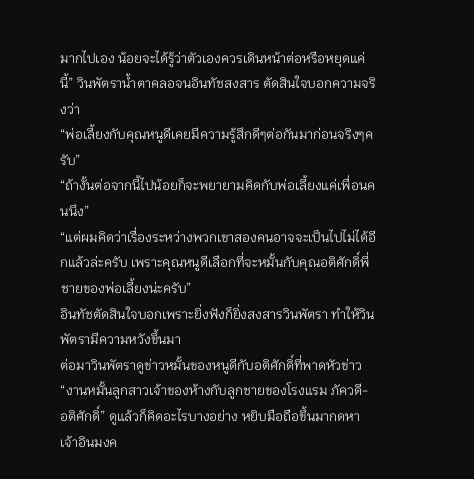มากไปเอง น้อยจะได้รู้ว่าตัวเองควรเดินหน้าต่อหรือหยุดแค่นี้” วินพัตราน้ำตาคลอจนอินทัชสงสาร ตัดสินใจบอกความจริงว่า
“พ่อเลี้ยงกับคุณหนูดีเคยมีความรู้สึกดีๆต่อกันมาก่อนจริงๆครับ”
“ถ้างั้นต่อจากนี้ไปน้อยก็จะพยายามคิดกับพ่อเลี้ยงแค่เพื่อนคนนึง”
“แต่ผมคิดว่าเรื่องระหว่างพวกเขาสองคนอาจจะเป็นไปไม่ได้อีกแล้วล่ะครับ เพราะคุณหนูดีเลือกที่จะหมั้นกับคุณอติศักดิ์พี่ชายของพ่อเลี้ยงน่ะครับ”
อินทัชตัดสินใจบอกเพราะยิ่งฟังก็ยิ่งสงสารวินพัตรา ทำให้วินพัตรามีความหวังขึ้นมา
ต่อมาวินพัตราดูข่าวหมั้นของหนูดีกับอติศักดิ์ที่พาดหัวข่าว “งานหมั้นลูกสาวเจ้าของห้างกับลูกชายของโรงแรม ภัควดี-อติศักดิ์” ดูแล้วก็คิดอะไรบางอย่าง หยิบมือถือขึ้นมากดหาเจ้าอินมงค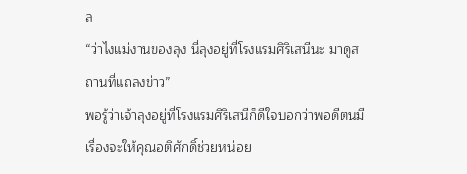ล
“ว่าไงแม่งานของลุง นี่ลุงอยู่ที่โรงแรมศิริเสนีนะ มาดูสถานที่แถลงข่าว”
พอรู้ว่าเจ้าลุงอยู่ที่โรงแรมศิริเสนีก็ดีใจบอกว่าพอดีตนมีเรื่องจะให้คุณอติศักดิ์ช่วยหน่อย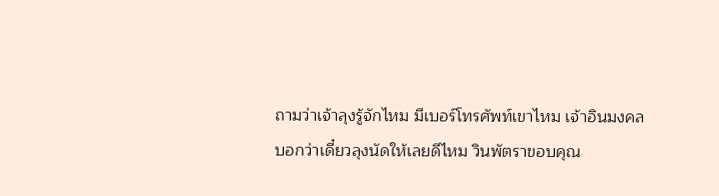ถามว่าเจ้าลุงรู้จักไหม มีเบอร์โทรศัพท์เขาไหม เจ้าอินมงคล
บอกว่าเดี๋ยวลุงนัดให้เลยดีไหม วินพัตราขอบคุณ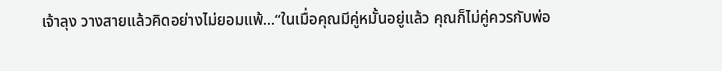เจ้าลุง วางสายแล้วคิดอย่างไม่ยอมแพ้...“ในเมื่อคุณมีคู่หมั้นอยู่แล้ว คุณก็ไม่คู่ควรกับพ่อ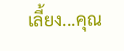เลี้ยง...คุณ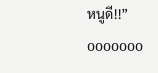หนูดี!!”
ooooooo